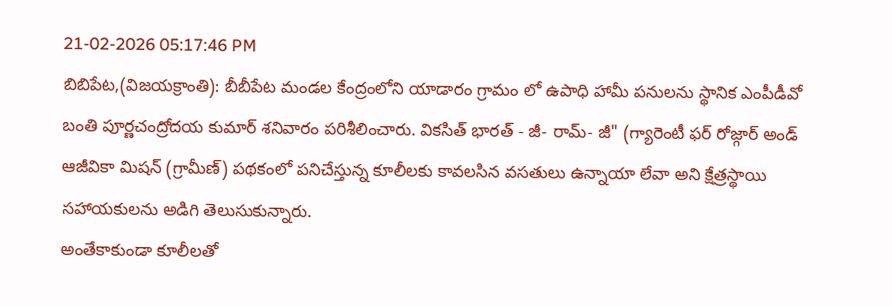21-02-2026 05:17:46 PM
బిబిపేట,(విజయక్రాంతి): బీబీపేట మండల కేంద్రంలోని యాడారం గ్రామం లో ఉపాధి హామీ పనులను స్థానిక ఎంపీడీవో బంతి పూర్ణచంద్రోదయ కుమార్ శనివారం పరిశీలించారు. వికసిత్ భారత్ - జీ- రామ్- జీ" (గ్యారెంటీ ఫర్ రోజ్గార్ అండ్ ఆజీవికా మిషన్ (గ్రామీణ్) పథకంలో పనిచేస్తున్న కూలీలకు కావలసిన వసతులు ఉన్నాయా లేవా అని క్షేత్రస్థాయి సహాయకులను అడిగి తెలుసుకున్నారు.
అంతేకాకుండా కూలీలతో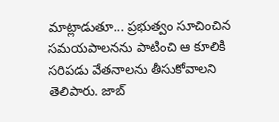మాట్లాడుతూ... ప్రభుత్వం సూచించిన సమయపాలనను పాటించి ఆ కూలికి సరిపడు వేతనాలను తీసుకోవాలని తెలిపారు. జాబ్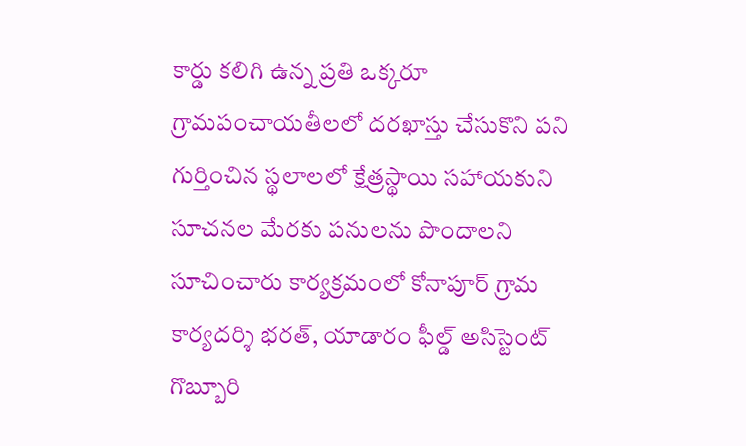కార్డు కలిగి ఉన్న ప్రతి ఒక్కరూ గ్రామపంచాయతీలలో దరఖాస్తు చేసుకొని పని గుర్తించిన స్థలాలలో క్షేత్రస్థాయి సహాయకుని సూచనల మేరకు పనులను పొందాలని సూచించారు కార్యక్రమంలో కోనాపూర్ గ్రామ కార్యదర్శి భరత్, యాడారం ఫీల్డ్ అసిస్టెంట్ గొబ్బూరి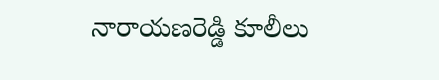నారాయణరెడ్డి కూలీలు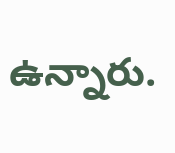ఉన్నారు.